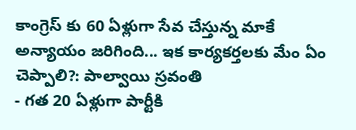కాంగ్రెస్ కు 60 ఏళ్లుగా సేవ చేస్తున్న మాకే అన్యాయం జరిగింది... ఇక కార్యకర్తలకు మేం ఏం చెప్పాలి?: పాల్వాయి స్రవంతి
- గత 20 ఏళ్లుగా పార్టీకి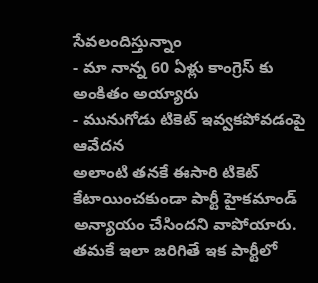సేవలందిస్తున్నాం
- మా నాన్న 60 ఏళ్లు కాంగ్రెస్ కు అంకితం అయ్యారు
- మునుగోడు టికెట్ ఇవ్వకపోవడంపై ఆవేదన
అలాంటి తనకే ఈసారి టికెట్ కేటాయించకుండా పార్టీ హైకమాండ్ అన్యాయం చేసిందని వాపోయారు. తమకే ఇలా జరిగితే ఇక పార్టీలో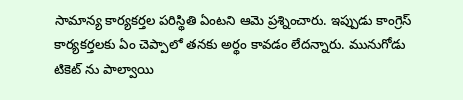సామాన్య కార్యకర్తల పరిస్థితి ఏంటని ఆమె ప్రశ్నించారు. ఇప్పుడు కాంగ్రెస్ కార్యకర్తలకు ఏం చెప్పాలో తనకు అర్థం కావడం లేదన్నారు. మునుగోడు టికెట్ ను పాల్వాయి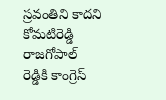స్రవంతిని కాదని కోమటిరెడ్డి రాజగోపాల్ రెడ్డికి కాంగ్రెస్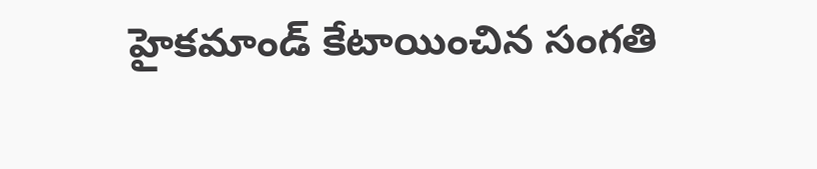హైకమాండ్ కేటాయించిన సంగతి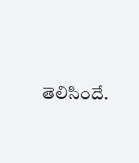తెలిసిందే.